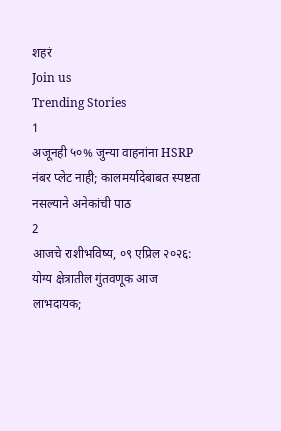शहरं
Join us
Trending Stories
1
अजूनही ५०% जुन्या वाहनांना HSRP नंबर प्लेट नाही; कालमर्यादेबाबत स्पष्टता नसल्याने अनेकांची पाठ
2
आजचे राशीभविष्य, ०९ एप्रिल २०२६: योग्य क्षेत्रातील गुंतवणूक आज लाभदायक;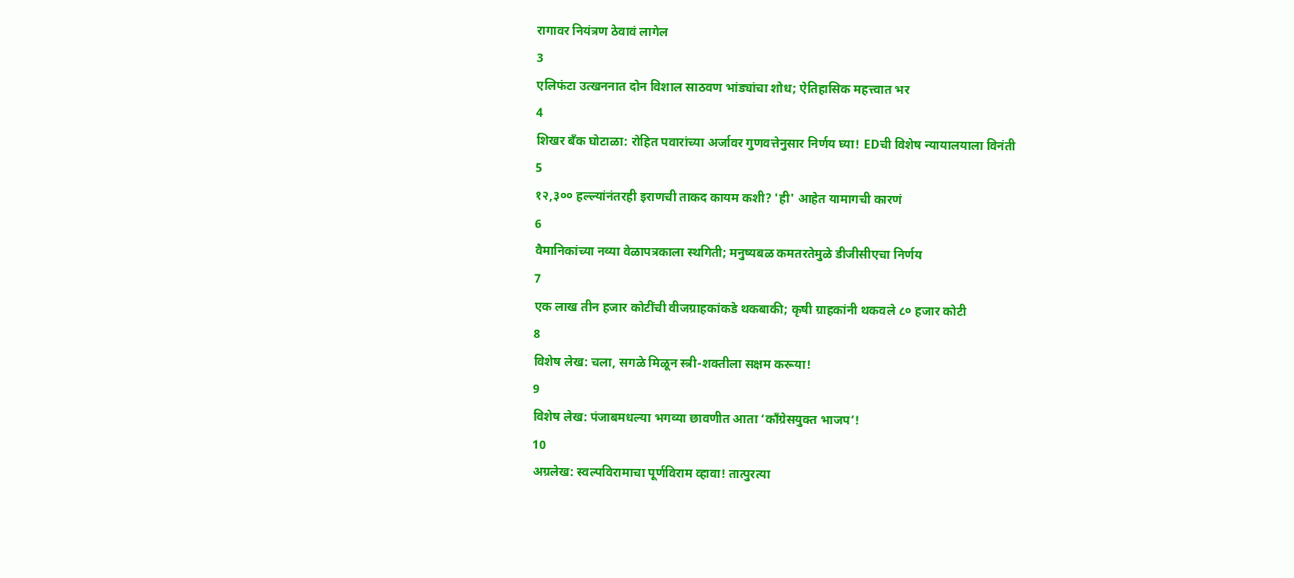रागावर नियंत्रण ठेवावं लागेल
3
एलिफंटा उत्खननात दोन विशाल साठवण भांड्यांचा शोध; ऐतिहासिक महत्त्वात भर
4
शिखर बँक घोटाळा: रोहित पवारांच्या अर्जावर गुणवत्तेनुसार निर्णय घ्या! EDची विशेष न्यायालयाला विनंती
5
१२,३०० हल्ल्यांनंतरही इराणची ताकद कायम कशी? 'ही' आहेत यामागची कारणं
6
वैमानिकांच्या नव्या वेळापत्रकाला स्थगिती; मनुष्यबळ कमतरतेमुळे डीजीसीएचा निर्णय
7
एक लाख तीन हजार कोटींची वीजग्राहकांकडे थकबाकी; कृषी ग्राहकांनी थकवले ८० हजार कोटी
8
विशेष लेख: चला, सगळे मिळून स्त्री-शक्तीला सक्षम करूया!
9
विशेष लेख: पंजाबमधल्या भगव्या छावणीत आता ‘काँग्रेसयुक्त भाजप’!
10
अग्रलेख: स्वल्पविरामाचा पूर्णविराम व्हावा! तात्पुरत्या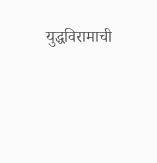युद्धविरामाची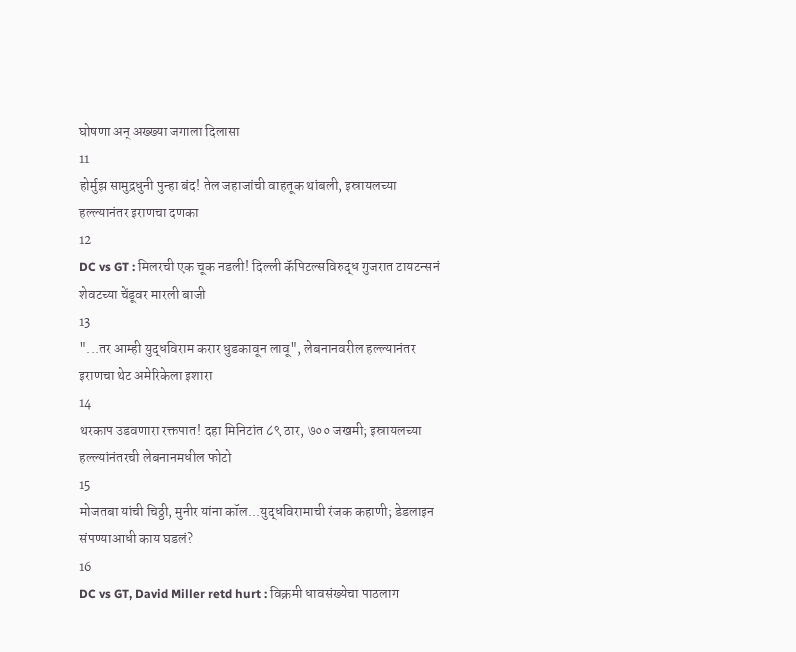घोषणा अन् अख्ख्या जगाला दिलासा
11
होर्मुझ सामुद्रधुनी पुन्हा बंद! तेल जहाजांची वाहतूक थांबली, इस्रायलच्या हल्ल्यानंतर इराणचा दणका
12
DC vs GT : मिलरची एक चूक नडली! दिल्ली कॅपिटल्सविरुद्ध गुजरात टायटन्सनं शेवटच्या चेंडूवर मारली बाजी
13
"...तर आम्ही युद्धविराम करार धुडकावून लावू", लेबनानवरील हल्ल्यानंतर इराणचा थेट अमेरिकेला इशारा
14
थरकाप उडवणारा रक्तपात! दहा मिनिटांत ८९ ठार, ७०० जखमी; इस्रायलच्या हल्ल्यांनंतरची लेबनानमधील फोटो
15
मोजतबा यांची चिठ्ठी, मुनीर यांना कॉल...युद्धविरामाची रंजक कहाणी; डेडलाइन संपण्याआधी काय घडलं?
16
DC vs GT, David Miller retd hurt : विक्रमी धावसंख्येचा पाठलाग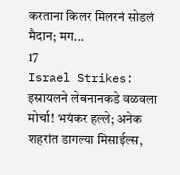करताना किलर मिलरनं सोडलं मैदान; मग...
17
Israel Strikes: इस्रायलने लेबनानकडे वळवला मोर्चा! भयंकर हल्ले; अनेक शहरांत डागल्या मिसाईल्स,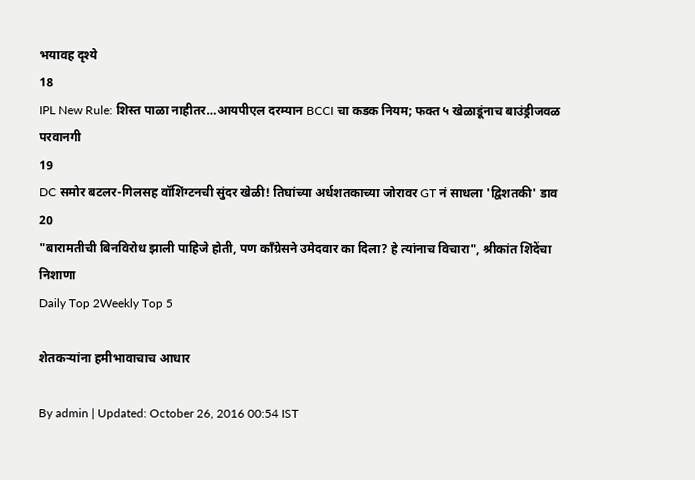भयावह दृश्ये
18
IPL New Rule: शिस्त पाळा नाहीतर…आयपीएल दरम्यान BCCI चा कडक नियम; फक्त ५ खेळाडूंनाच बाउंड्रीजवळ परवानगी
19
DC समोर बटलर-गिलसह वॉशिंग्टनची सुंदर खेळी! तिघांच्या अर्धशतकाच्या जोरावर GT नं साधला 'द्विशतकी' डाव
20
"बारामतीची बिनविरोध झाली पाहिजे होती, पण काँग्रेसने उमेदवार का दिला? हे त्यांनाच विचारा", श्रीकांत शिंदेंचा निशाणा
Daily Top 2Weekly Top 5

शेतकऱ्यांना हमीभावाचाच आधार

By admin | Updated: October 26, 2016 00:54 IST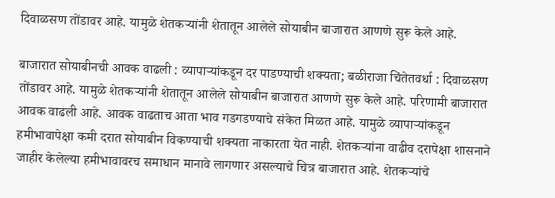दिवाळसण तोंडावर आहे. यामुळे शेतकऱ्यांनी शेतातून आलेले सोयाबीन बाजारात आणणे सुरू केले आहे.

बाजारात सोयाबीनची आवक वाढली : व्यापाऱ्यांकडून दर पाडण्याची शक्यता; बळीराजा चिंतेतवर्धा : दिवाळसण तोंडावर आहे. यामुळे शेतकऱ्यांनी शेतातून आलेले सोयाबीन बाजारात आणणे सुरू केले आहे. परिणामी बाजारात आवक वाढली आहे. आवक वाढताच आता भाव गडगडण्याचे संकेत मिळत आहे. यामुळे व्यापाऱ्यांकडून हमीभावापेक्षा कमी दरात सोयाबीन विकण्याची शक्यता नाकारता येत नाही. शेतकऱ्यांना वाढीव दरापेक्षा शासनाने जाहीर केलेल्या हमीभावावरच समाधान मानावे लागणार असल्याचे चित्र बाजारात आहे. शेतकऱ्यांचे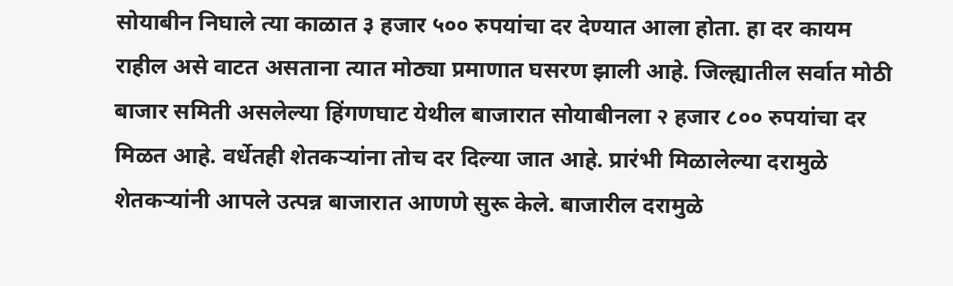सोयाबीन निघाले त्या काळात ३ हजार ५०० रुपयांचा दर देण्यात आला होता. हा दर कायम राहील असे वाटत असताना त्यात मोठ्या प्रमाणात घसरण झाली आहे. जिल्ह्यातील सर्वात मोठी बाजार समिती असलेल्या हिंगणघाट येथील बाजारात सोयाबीनला २ हजार ८०० रुपयांचा दर मिळत आहे. वर्धेतही शेतकऱ्यांना तोच दर दिल्या जात आहे. प्रारंभी मिळालेल्या दरामुळे शेतकऱ्यांनी आपले उत्पन्न बाजारात आणणे सुरू केले. बाजारील दरामुळे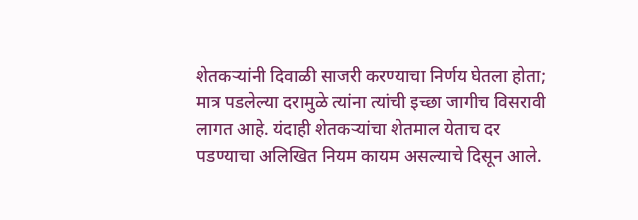शेतकऱ्यांनी दिवाळी साजरी करण्याचा निर्णय घेतला होता; मात्र पडलेल्या दरामुळे त्यांना त्यांची इच्छा जागीच विसरावी लागत आहे. यंदाही शेतकऱ्यांचा शेतमाल येताच दर पडण्याचा अलिखित नियम कायम असल्याचे दिसून आले.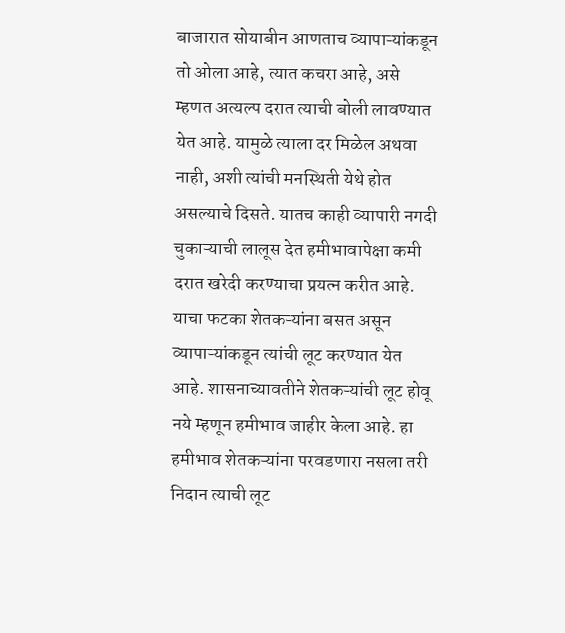बाजारात सोयाबीन आणताच व्यापाऱ्यांकडून तो ओला आहे, त्यात कचरा आहे, असे म्हणत अत्यल्प दरात त्याची बोली लावण्यात येत आहे. यामुळे त्याला दर मिळेल अथवा नाही, अशी त्यांची मनस्थिती येथे होत असल्याचे दिसते. यातच काही व्यापारी नगदी चुकाऱ्याची लालूस देत हमीभावापेक्षा कमी दरात खरेदी करण्याचा प्रयत्न करीत आहे. याचा फटका शेतकऱ्यांना बसत असून व्यापाऱ्यांकडून त्यांची लूट करण्यात येत आहे. शासनाच्यावतीने शेतकऱ्यांची लूट होवू नये म्हणून हमीभाव जाहीर केला आहे. हा हमीभाव शेतकऱ्यांना परवडणारा नसला तरी निदान त्याची लूट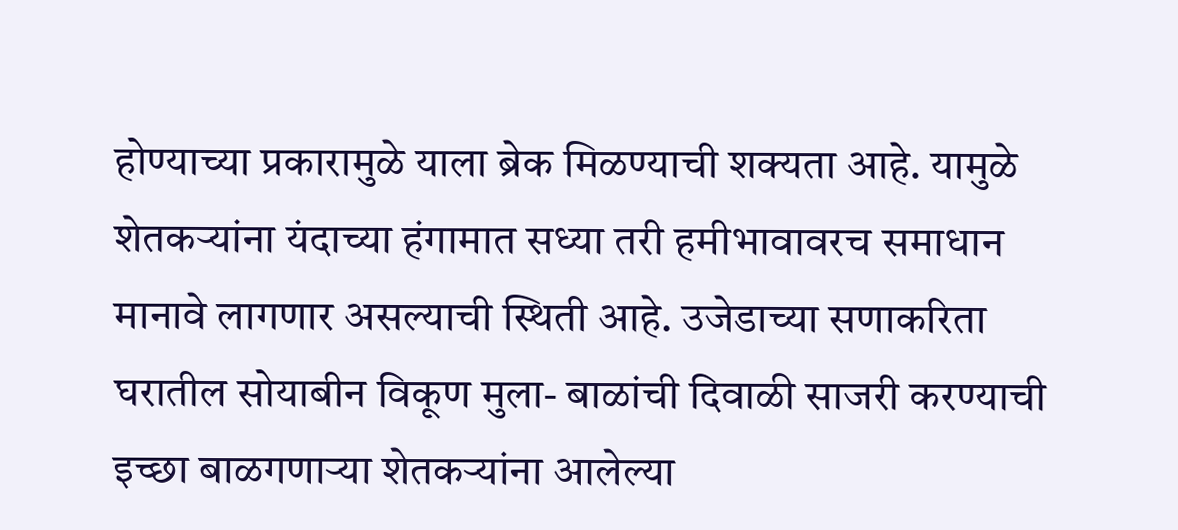होण्याच्या प्रकारामुळे याला ब्रेक मिळण्याची शक्यता आहे. यामुळे शेतकऱ्यांना यंदाच्या हंगामात सध्या तरी हमीभावावरच समाधान मानावे लागणार असल्याची स्थिती आहे. उजेडाच्या सणाकरिता घरातील सोयाबीन विकूण मुला- बाळांची दिवाळी साजरी करण्याची इच्छा बाळगणाऱ्या शेतकऱ्यांना आलेल्या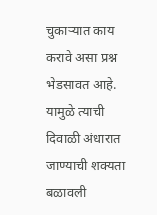चुकाऱ्यात काय करावे असा प्रश्न भेडसावत आहे. यामुळे त्याची दिवाळी अंधारात जाण्याची शक्यता बळावली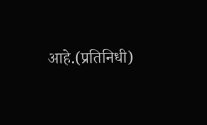आहे.(प्रतिनिधी)